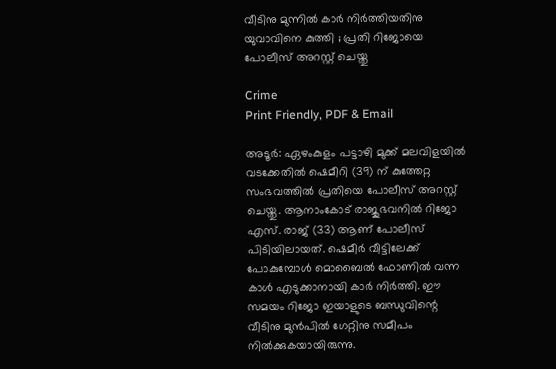വീടിനു മുന്നിൽ കാർ നിർത്തിയതിനു യുവാവിനെ കുത്തി ; പ്രതി റിജോയെ പോലീസ് അറസ്റ്റ് ചെയ്തു

Crime
Print Friendly, PDF & Email

അടൂര്‍: ഏഴംകുളം പട്ടാഴി മുക്ക് മലവിളയില്‍ വടക്കേതില്‍ ഷെമീറി (39) ന് കുത്തേറ്റ സംഭവത്തില്‍ പ്രതിയെ പോലീസ് അറസ്റ്റ് ചെയ്തു. ആനാംകോട് രാജുഭവനില്‍ റിജോ എസ്. രാജ് (33) ആണ് പോലീസ് പിടിയിലായത്. ഷെമീര്‍ വീട്ടിലേക്ക് പോകുമ്പോള്‍ മൊബൈല്‍ ഫോണില്‍ വന്ന കാള്‍ എടുക്കാനായി കാര്‍ നിര്‍ത്തി. ഈ സമയം റിജോ ഇയാളുടെ ബന്ധുവിന്റെ വീടിനു മുന്‍പില്‍ ഗേറ്റിനു സമീപം നില്‍ക്കുകയായിരുന്നു.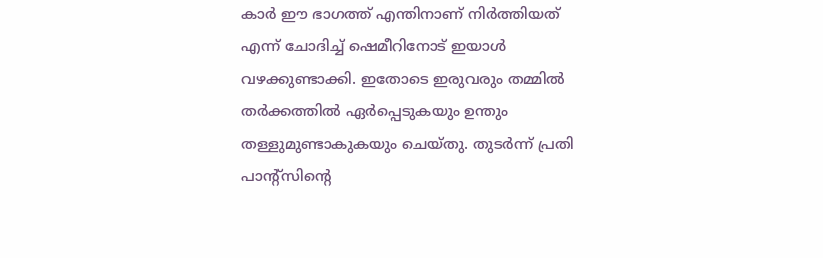കാര്‍ ഈ ഭാഗത്ത് എന്തിനാണ് നിര്‍ത്തിയത് എന്ന് ചോദിച്ച് ഷെമീറിനോട് ഇയാള്‍ വഴക്കുണ്ടാക്കി. ഇതോടെ ഇരുവരും തമ്മില്‍ തര്‍ക്കത്തില്‍ ഏര്‍പ്പെടുകയും ഉന്തും തള്ളുമുണ്ടാകുകയും ചെയ്തു. തുടര്‍ന്ന് പ്രതി പാന്റ്‌സിന്റെ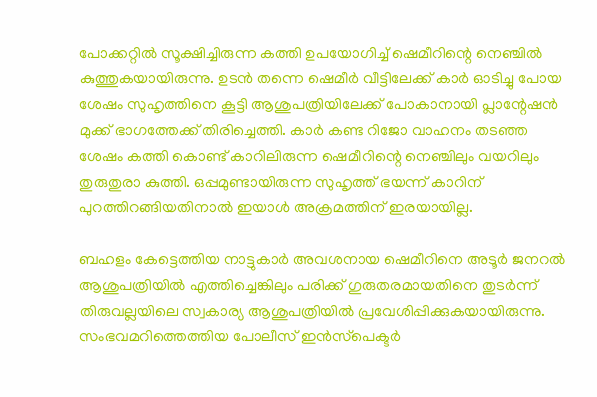പോക്കറ്റില്‍ സൂക്ഷിച്ചിരുന്ന കത്തി ഉപയോഗിച്ച് ഷെമീറിന്റെ നെഞ്ചില്‍ കുത്തുകയായിരുന്നു. ഉടന്‍ തന്നെ ഷെമീര്‍ വീട്ടിലേക്ക് കാര്‍ ഓടിച്ചു പോയ ശേഷം സുഹൃത്തിനെ കൂട്ടി ആശുപത്രിയിലേക്ക് പോകാനായി പ്ലാന്റേഷന്‍ മുക്ക് ഭാഗത്തേക്ക് തിരിച്ചെത്തി. കാര്‍ കണ്ട റിജോ വാഹനം തടഞ്ഞ ശേഷം കത്തി കൊണ്ട് കാറിലിരുന്ന ഷെമീറിന്റെ നെഞ്ചിലും വയറിലും തുരുതുരാ കുത്തി. ഒപ്പമുണ്ടായിരുന്ന സുഹൃത്ത് ഭയന്ന് കാറിന് പുറത്തിറങ്ങിയതിനാല്‍ ഇയാള്‍ അക്രമത്തിന് ഇരയായില്ല.

ബഹളം കേട്ടെത്തിയ നാട്ടുകാര്‍ അവശനായ ഷെമീറിനെ അടൂര്‍ ജനറല്‍ ആശുപത്രിയില്‍ എത്തിച്ചെങ്കിലും പരിക്ക് ഗുരുതരമായതിനെ തുടര്‍ന്ന് തിരുവല്ലയിലെ സ്വകാര്യ ആശുപത്രിയില്‍ പ്രവേശിപ്പിക്കുകയായിരുന്നു. സംഭവമറിത്തെത്തിയ പോലീസ് ഇന്‍സ്‌പെക്ടര്‍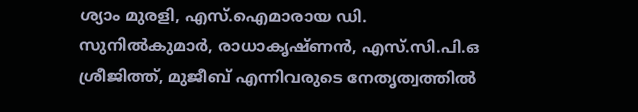ശ്യാം മുരളി, എസ്.ഐമാരായ ഡി. സുനില്‍കുമാര്‍, രാധാകൃഷ്ണന്‍, എസ്.സി.പി.ഒ ശ്രീജിത്ത്, മുജീബ് എന്നിവരുടെ നേതൃത്വത്തില്‍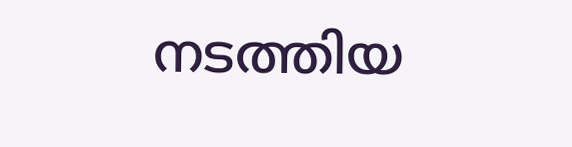നടത്തിയ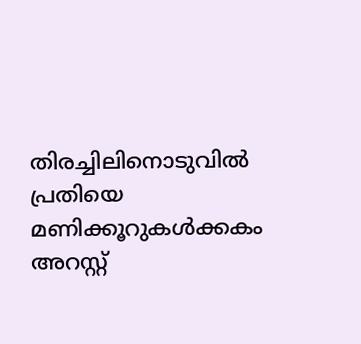തിരച്ചിലിനൊടുവില്‍ പ്രതിയെ മണിക്കൂറുകള്‍ക്കകം അറസ്റ്റ്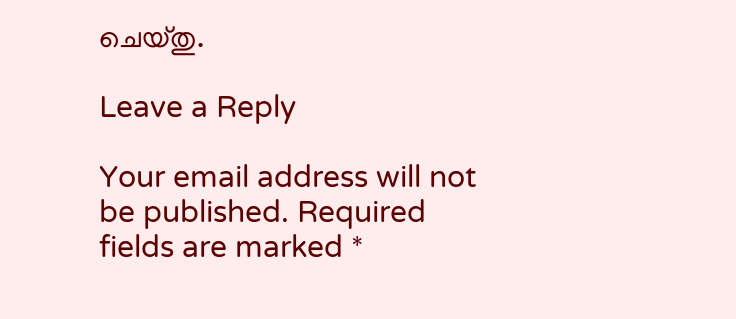ചെയ്തു.

Leave a Reply

Your email address will not be published. Required fields are marked *